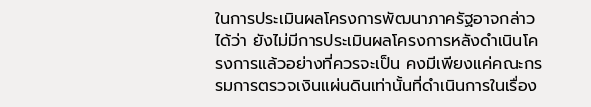ในการประเมินผลโครงการพัฒนาภาครัฐอาจกล่าวได้ว่า ยังไม่มีการประเมินผลโครงการหลังดำเนินโครงการแล้วอย่างที่ควรจะเป็น คงมีเพียงแค่คณะกรรมการตรวจเงินแผ่นดินเท่านั้นที่ดำเนินการในเรื่อง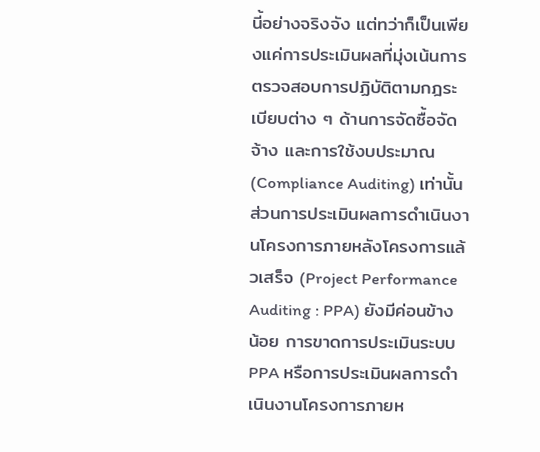นี้อย่างจริงจัง แต่ทว่าก็เป็นเพียงแค่การประเมินผลที่มุ่งเน้นการตรวจสอบการปฏิบัติตามกฎระเบียบต่าง ๆ ด้านการจัดซื้อจัดจ้าง และการใช้งบประมาณ (Compliance Auditing) เท่านั้น ส่วนการประเมินผลการดำเนินงานโครงการภายหลังโครงการแล้วเสร็จ (Project Performance Auditing : PPA) ยังมีค่อนข้างน้อย การขาดการประเมินระบบ PPA หรือการประเมินผลการดำเนินงานโครงการภายห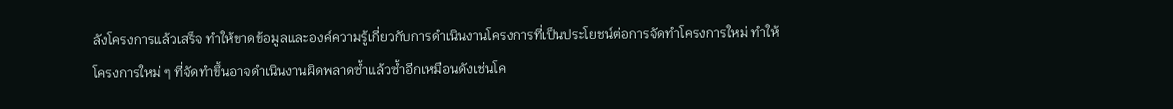ลังโครงการแล้วเสร็จ ทำให้ขาดข้อมูลและองค์ความรู้เกี่ยวกับการดำเนินงานโครงการที่เป็นประโยชน์ต่อการจัดทำโครงการใหม่ ทำให้โครงการใหม่ ๆ ที่จัดทำขึ้นอาจดำเนินงานผิดพลาดซ้ำแล้วซ้ำอีกเหมือนดังเช่นโค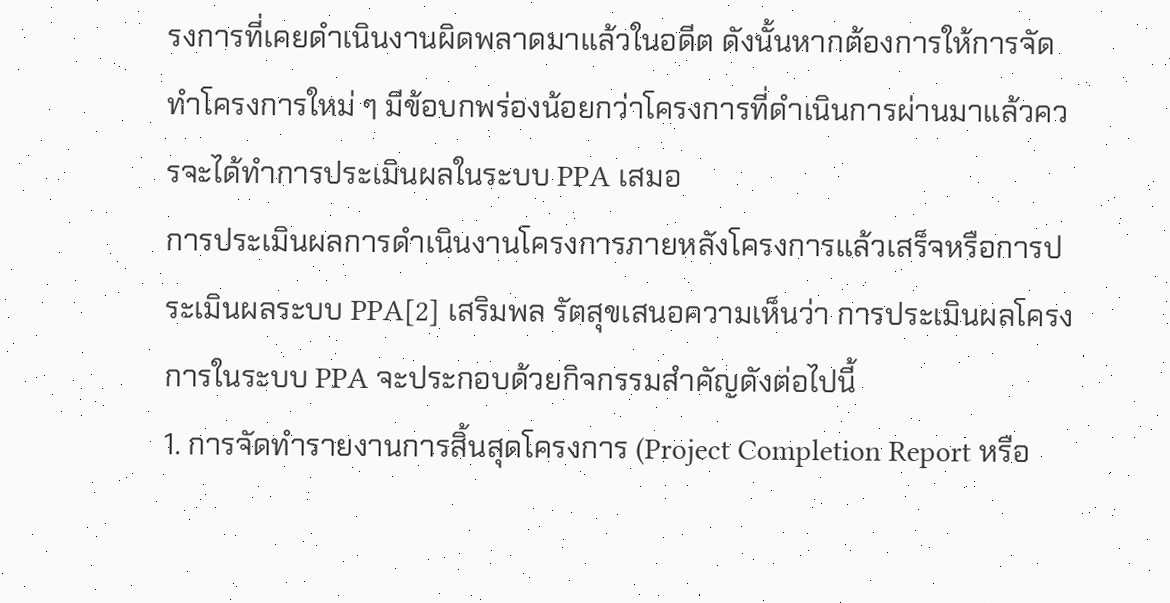รงการที่เคยดำเนินงานผิดพลาดมาแล้วในอดีต ดังนั้นหากต้องการให้การจัดทำโครงการใหม่ ๆ มีข้อบกพร่องน้อยกว่าโครงการที่ดำเนินการผ่านมาแล้วควรจะได้ทำการประเมินผลในระบบ PPA เสมอ
การประเมินผลการดำเนินงานโครงการภายหลังโครงการแล้วเสร็จหรือการประเมินผลระบบ PPA[2] เสริมพล รัตสุขเสนอความเห็นว่า การประเมินผลโครงการในระบบ PPA จะประกอบด้วยกิจกรรมสำคัญดังต่อไปนี้
1. การจัดทำรายงานการสิ้นสุดโครงการ (Project Completion Report หรือ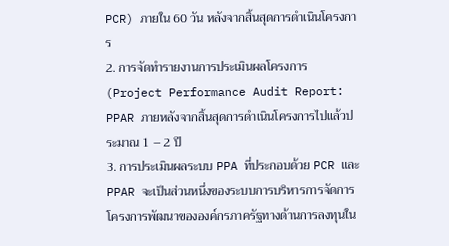PCR) ภายใน 60 วัน หลังจากสิ้นสุดการดำเนินโครงการ
2. การจัดทำรายงานการประเมินผลโครงการ (Project Performance Audit Report: PPAR ภายหลังจากสิ้นสุดการดำเนินโครงการไปแล้วประมาณ 1 – 2 ปี
3. การประเมินผลระบบ PPA ที่ประกอบด้วย PCR และ PPAR จะเป็นส่วนหนึ่งของระบบการบริหารการจัดการโครงการพัฒนาขององค์กรภาครัฐทางด้านการลงทุนใน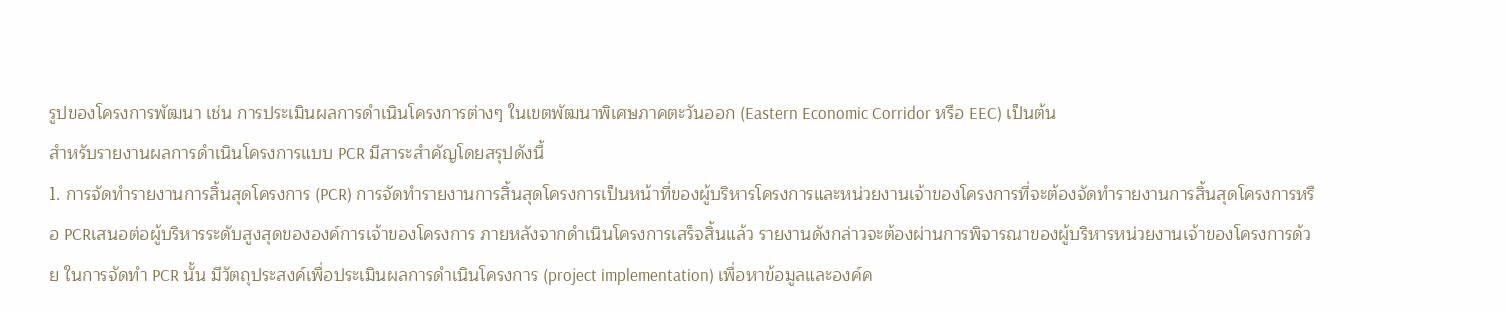รูปของโครงการพัฒนา เช่น การประเมินผลการดำเนินโครงการต่างๆ ในเขตพัฒนาพิเศษภาคตะวันออก (Eastern Economic Corridor หรือ EEC) เป็นต้น
สำหรับรายงานผลการดำเนินโครงการแบบ PCR มีสาระสำคัญโดยสรุปดังนี้
1. การจัดทำรายงานการสิ้นสุดโครงการ (PCR) การจัดทำรายงานการสิ้นสุดโครงการเป็นหน้าที่ของผู้บริหารโครงการและหน่วยงานเจ้าของโครงการที่จะต้องจัดทำรายงานการสิ้นสุดโครงการหรือ PCRเสนอต่อผู้บริหารระดับสูงสุดขององค์การเจ้าของโครงการ ภายหลังจากดำเนินโครงการเสร็จสิ้นแล้ว รายงานดังกล่าวจะต้องผ่านการพิจารณาของผู้บริหารหน่วยงานเจ้าของโครงการด้วย ในการจัดทำ PCR นั้น มีวัตถุประสงค์เพื่อประเมินผลการดำเนินโครงการ (project implementation) เพื่อหาข้อมูลและองค์ค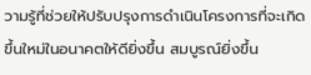วามรู้ที่ช่วยให้ปรับปรุงการดำเนินโครงการที่จะเกิดขึ้นใหม่ในอนาคตให้ดียิ่งขึ้น สมบูรณ์ยิ่งขึ้น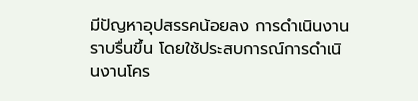มีปัญหาอุปสรรคน้อยลง การดำเนินงานราบรื่นขึ้น โดยใช้ประสบการณ์การดำเนินงานโคร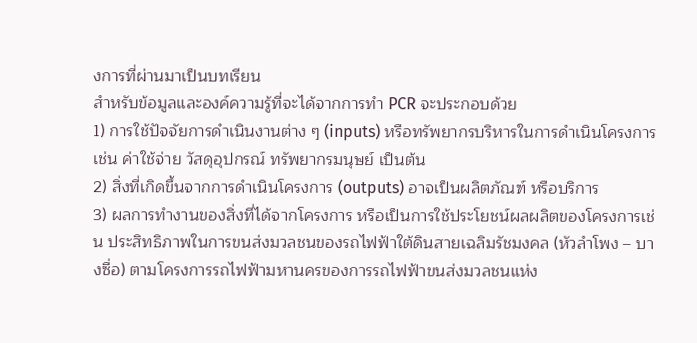งการที่ผ่านมาเป็นบทเรียน
สำหรับข้อมูลและองค์ความรู้ที่จะได้จากการทำ PCR จะประกอบด้วย
1) การใช้ปัจจัยการดำเนินงานต่าง ๆ (inputs) หรือทรัพยากรบริหารในการดำเนินโครงการเช่น ค่าใช้จ่าย วัสดุอุปกรณ์ ทรัพยากรมนุษย์ เป็นต้น
2) สิ่งที่เกิดขึ้นจากการดำเนินโครงการ (outputs) อาจเป็นผลิตภัณฑ์ หรือบริการ
3) ผลการทำงานของสิ่งที่ได้จากโครงการ หรือเป็นการใช้ประโยชน์ผลผลิตของโครงการเช่น ประสิทธิภาพในการขนส่งมวลชนของรถไฟฟ้าใต้ดินสายเฉลิมรัชมงคล (หัวลำโพง – บางซื่อ) ตามโครงการรถไฟฟ้ามหานครของการรถไฟฟ้าขนส่งมวลชนแห่ง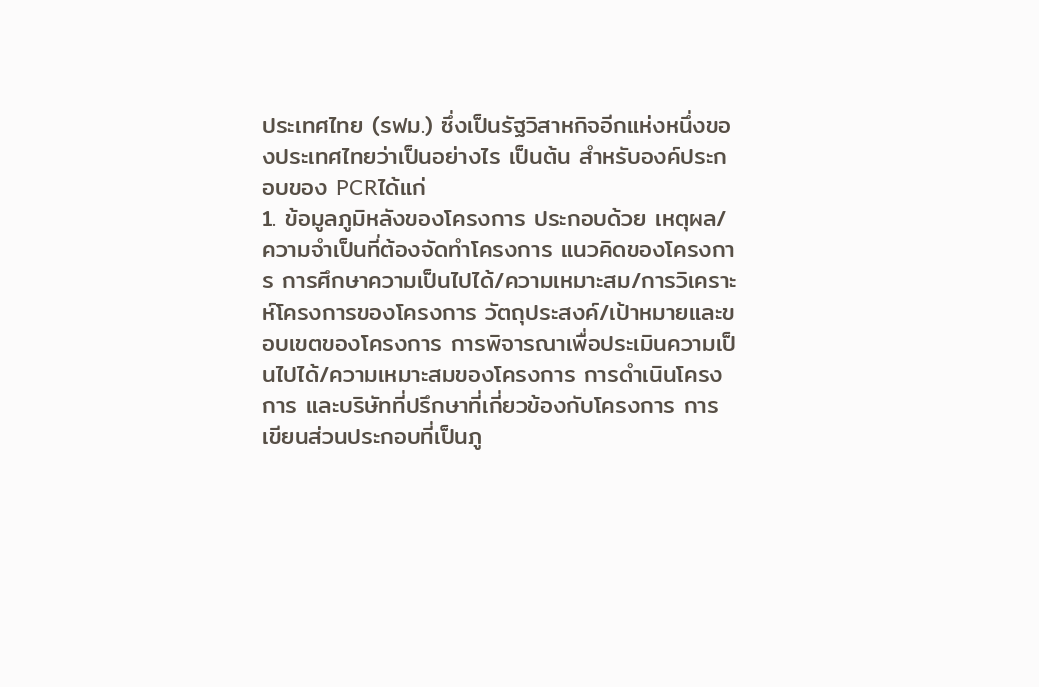ประเทศไทย (รฟม.) ซึ่งเป็นรัฐวิสาหกิจอีกแห่งหนึ่งของประเทศไทยว่าเป็นอย่างไร เป็นต้น สำหรับองค์ประกอบของ PCRได้แก่
1. ข้อมูลภูมิหลังของโครงการ ประกอบด้วย เหตุผล/ความจำเป็นที่ต้องจัดทำโครงการ แนวคิดของโครงการ การศึกษาความเป็นไปได้/ความเหมาะสม/การวิเคราะห์โครงการของโครงการ วัตถุประสงค์/เป้าหมายและขอบเขตของโครงการ การพิจารณาเพื่อประเมินความเป็นไปได้/ความเหมาะสมของโครงการ การดำเนินโครงการ และบริษัทที่ปรึกษาที่เกี่ยวข้องกับโครงการ การเขียนส่วนประกอบที่เป็นภู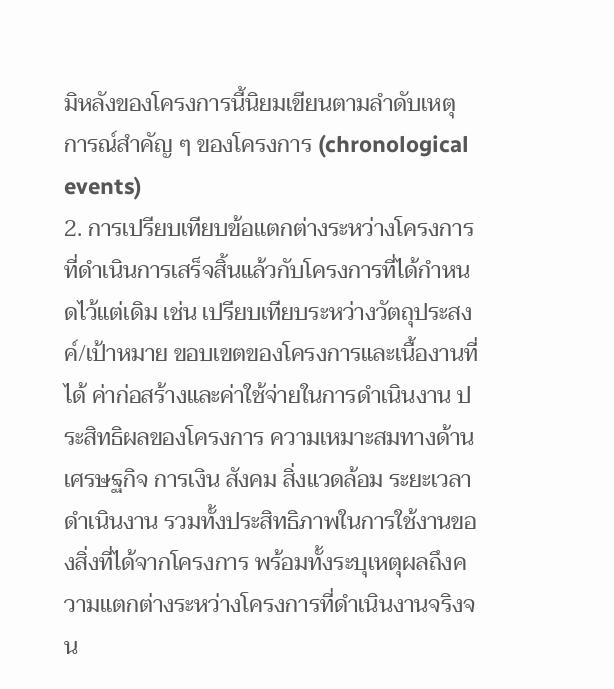มิหลังของโครงการนี้นิยมเขียนตามลำดับเหตุการณ์สำคัญ ๆ ของโครงการ (chronological events)
2. การเปรียบเทียบข้อแตกต่างระหว่างโครงการที่ดำเนินการเสร็จสิ้นแล้วกับโครงการที่ได้กำหนดไว้แต่เดิม เช่น เปรียบเทียบระหว่างวัตถุประสงค์/เป้าหมาย ขอบเขตของโครงการและเนื้องานที่ได้ ค่าก่อสร้างและค่าใช้จ่ายในการดำเนินงาน ประสิทธิผลของโครงการ ความเหมาะสมทางด้านเศรษฐกิจ การเงิน สังคม สิ่งแวดล้อม ระยะเวลาดำเนินงาน รวมทั้งประสิทธิภาพในการใช้งานของสิ่งที่ได้จากโครงการ พร้อมทั้งระบุเหตุผลถึงความแตกต่างระหว่างโครงการที่ดำเนินงานจริงจน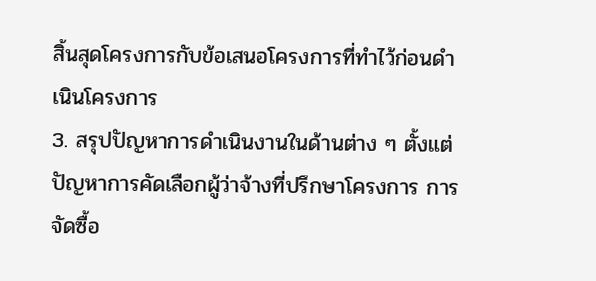สิ้นสุดโครงการกับข้อเสนอโครงการที่ทำไว้ก่อนดำเนินโครงการ
3. สรุปปัญหาการดำเนินงานในด้านต่าง ๆ ตั้งแต่ปัญหาการคัดเลือกผู้ว่าจ้างที่ปรึกษาโครงการ การจัดซื้อ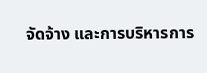จัดจ้าง และการบริหารการ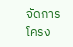จัดการโครง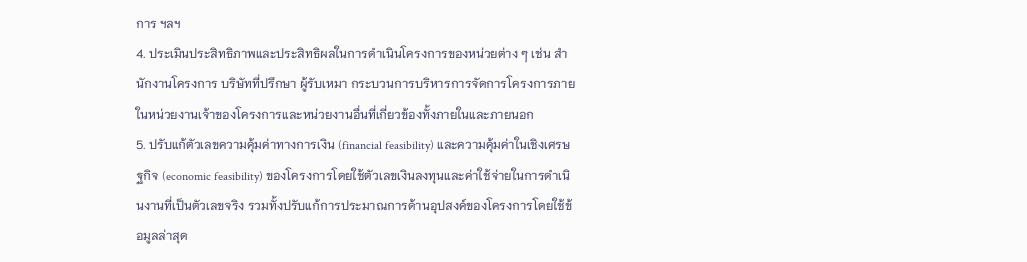การ ฯลฯ
4. ประเมินประสิทธิภาพและประสิทธิผลในการดำเนินโครงการของหน่วยต่าง ๆ เช่น สำนักงานโครงการ บริษัทที่ปรึกษา ผู้รับเหมา กระบวนการบริหารการจัดการโครงการภายในหน่วยงานเจ้าของโครงการและหน่วยงานอื่นที่เกี่ยวข้องทั้งภายในและภายนอก
5. ปรับแก้ตัวเลขความคุ้มค่าทางการเงิน (financial feasibility) และความคุ้มค่าในเชิงเศรษฐกิจ (economic feasibility) ของโครงการโดยใช้ตัวเลขเงินลงทุนและค่าใช้จ่ายในการดำเนินงานที่เป็นตัวเลขจริง รวมทั้งปรับแก้การประมาณการด้านอุปสงค์ของโครงการโดยใช้ข้อมูลล่าสุด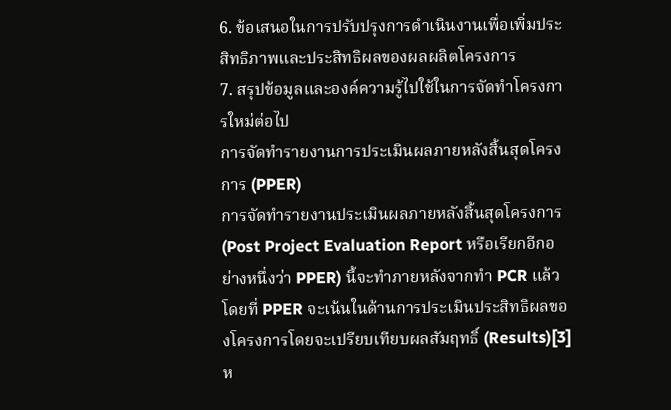6. ข้อเสนอในการปรับปรุงการดำเนินงานเพื่อเพิ่มประสิทธิภาพและประสิทธิผลของผลผลิตโครงการ
7. สรุปข้อมูลและองค์ความรู้ไปใช้ในการจัดทำโครงการใหม่ต่อไป
การจัดทำรายงานการประเมินผลภายหลังสิ้นสุดโครงการ (PPER)
การจัดทำรายงานประเมินผลภายหลังสิ้นสุดโครงการ (Post Project Evaluation Report หรือเรียกอีกอย่างหนึ่งว่า PPER) นี้จะทำภายหลังจากทำ PCR แล้ว โดยที่ PPER จะเน้นในด้านการประเมินประสิทธิผลของโครงการโดยจะเปรียบเทียบผลสัมฤทธิ์ (Results)[3] ห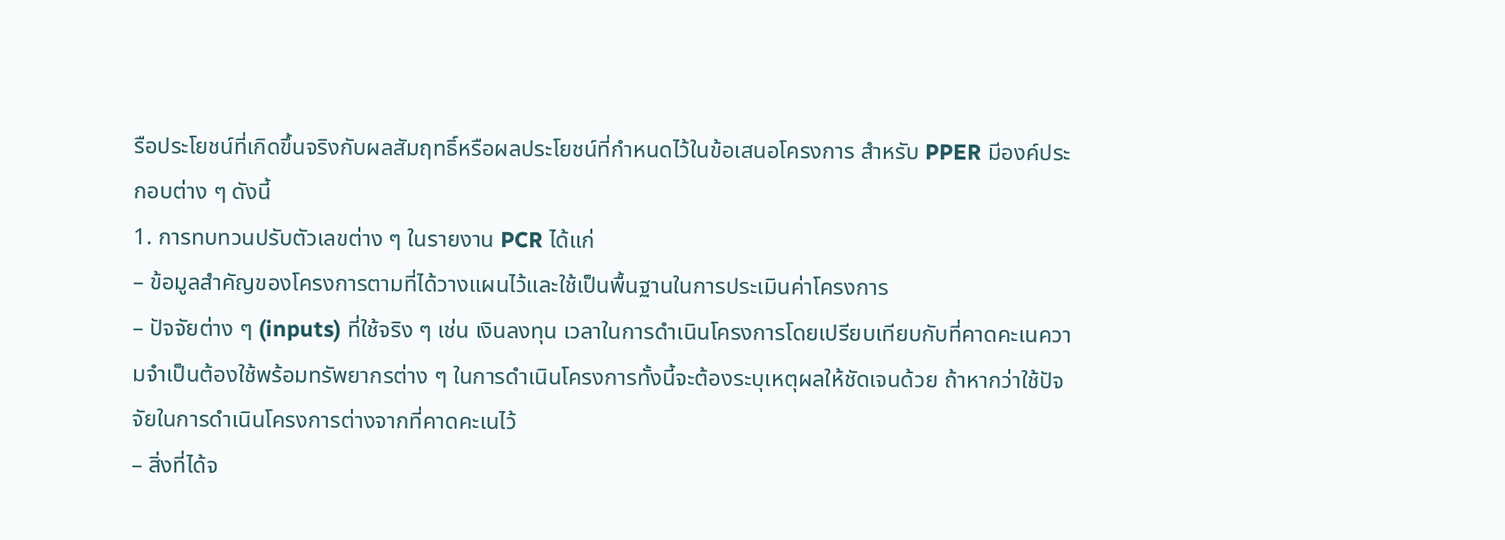รือประโยชน์ที่เกิดขึ้นจริงกับผลสัมฤทธิ์หรือผลประโยชน์ที่กำหนดไว้ในข้อเสนอโครงการ สำหรับ PPER มีองค์ประกอบต่าง ๆ ดังนี้
1. การทบทวนปรับตัวเลขต่าง ๆ ในรายงาน PCR ได้แก่
– ข้อมูลสำคัญของโครงการตามที่ได้วางแผนไว้และใช้เป็นพื้นฐานในการประเมินค่าโครงการ
– ปัจจัยต่าง ๆ (inputs) ที่ใช้จริง ๆ เช่น เงินลงทุน เวลาในการดำเนินโครงการโดยเปรียบเทียบกับที่คาดคะเนความจำเป็นต้องใช้พร้อมทรัพยากรต่าง ๆ ในการดำเนินโครงการทั้งนี้จะต้องระบุเหตุผลให้ชัดเจนด้วย ถ้าหากว่าใช้ปัจจัยในการดำเนินโครงการต่างจากที่คาดคะเนไว้
– สิ่งที่ได้จ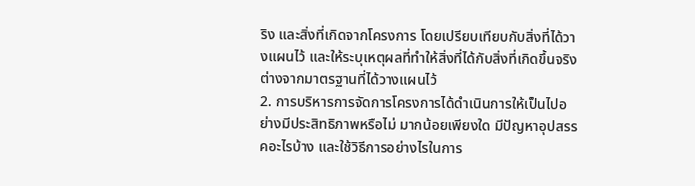ริง และสิ่งที่เกิดจากโครงการ โดยเปรียบเทียบกับสิ่งที่ได้วางแผนไว้ และให้ระบุเหตุผลที่ทำให้สิ่งที่ได้กับสิ่งที่เกิดขึ้นจริงต่างจากมาตรฐานที่ได้วางแผนไว้
2. การบริหารการจัดการโครงการได้ดำเนินการให้เป็นไปอย่างมีประสิทธิภาพหรือไม่ มากน้อยเพียงใด มีปัญหาอุปสรรคอะไรบ้าง และใช้วิธีการอย่างไรในการ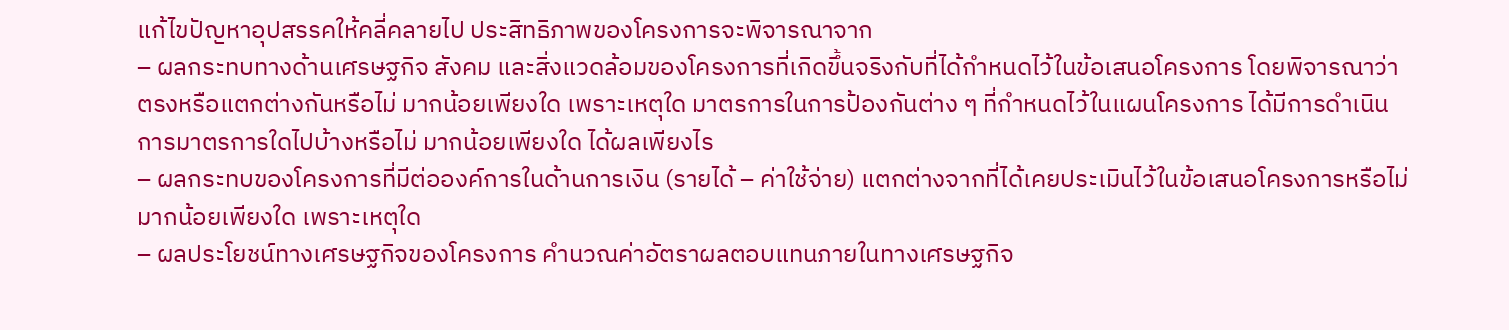แก้ไขปัญหาอุปสรรคให้คลี่คลายไป ประสิทธิภาพของโครงการจะพิจารณาจาก
– ผลกระทบทางด้านเศรษฐกิจ สังคม และสิ่งแวดล้อมของโครงการที่เกิดขึ้นจริงกับที่ได้กำหนดไว้ในข้อเสนอโครงการ โดยพิจารณาว่าตรงหรือแตกต่างกันหรือไม่ มากน้อยเพียงใด เพราะเหตุใด มาตรการในการป้องกันต่าง ๆ ที่กำหนดไว้ในแผนโครงการ ได้มีการดำเนินการมาตรการใดไปบ้างหรือไม่ มากน้อยเพียงใด ได้ผลเพียงไร
– ผลกระทบของโครงการที่มีต่อองค์การในด้านการเงิน (รายได้ – ค่าใช้จ่าย) แตกต่างจากที่ได้เคยประเมินไว้ในข้อเสนอโครงการหรือไม่ มากน้อยเพียงใด เพราะเหตุใด
– ผลประโยชน์ทางเศรษฐกิจของโครงการ คำนวณค่าอัตราผลตอบแทนภายในทางเศรษฐกิจ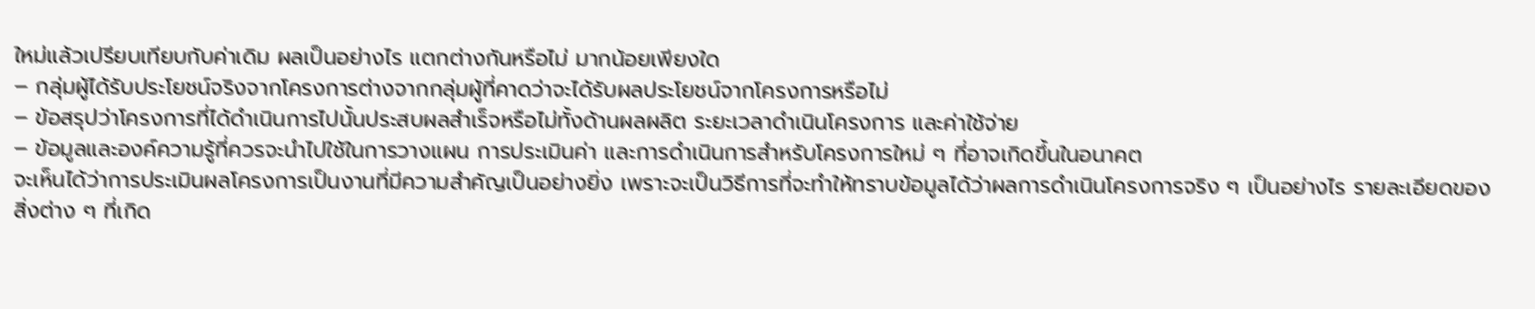ใหม่แล้วเปรียบเทียบกับค่าเดิม ผลเป็นอย่างไร แตกต่างกันหรือไม่ มากน้อยเพียงใด
– กลุ่มผู้ได้รับประโยชน์จริงจากโครงการต่างจากกลุ่มผู้ที่คาดว่าจะได้รับผลประโยชน์จากโครงการหรือไม่
– ข้อสรุปว่าโครงการที่ได้ดำเนินการไปนั้นประสบผลสำเร็จหรือไม่ทั้งด้านผลผลิต ระยะเวลาดำเนินโครงการ และค่าใช้จ่าย
– ข้อมูลและองค์ความรู้ที่ควรจะนำไปใช้ในการวางแผน การประเมินค่า และการดำเนินการสำหรับโครงการใหม่ ๆ ที่อาจเกิดขึ้นในอนาคต
จะเห็นได้ว่าการประเมินผลโครงการเป็นงานที่มีความสำคัญเป็นอย่างยิ่ง เพราะจะเป็นวิธีการที่จะทำให้ทราบข้อมูลได้ว่าผลการดำเนินโครงการจริง ๆ เป็นอย่างไร รายละเอียดของสิ่งต่าง ๆ ที่เกิด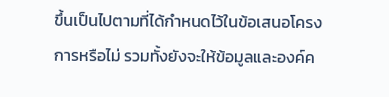ขึ้นเป็นไปตามที่ได้กำหนดไว้ในข้อเสนอโครงการหรือไม่ รวมทั้งยังจะให้ข้อมูลและองค์ค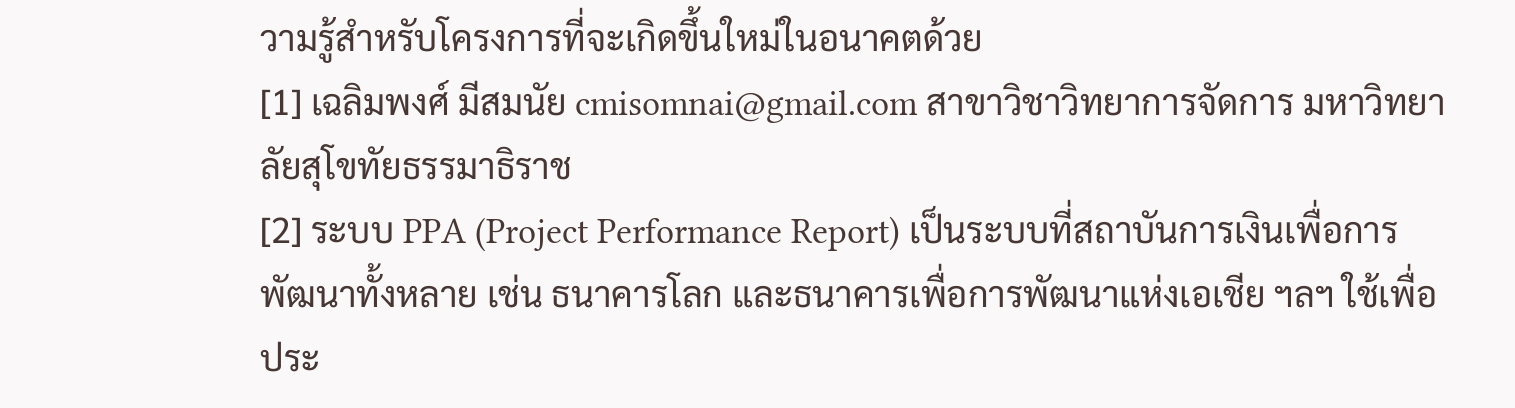วามรู้สำหรับโครงการที่จะเกิดขึ้นใหม่ในอนาคตด้วย
[1] เฉลิมพงศ์ มีสมนัย cmisomnai@gmail.com สาขาวิชาวิทยาการจัดการ มหาวิทยาลัยสุโขทัยธรรมาธิราช
[2] ระบบ PPA (Project Performance Report) เป็นระบบที่สถาบันการเงินเพื่อการพัฒนาทั้งหลาย เช่น ธนาคารโลก และธนาคารเพื่อการพัฒนาแห่งเอเชีย ฯลฯ ใช้เพื่อประ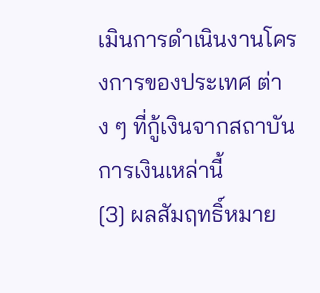เมินการดำเนินงานโครงการของประเทศ ต่าง ๆ ที่กู้เงินจากสถาบันการเงินเหล่านี้
[3] ผลสัมฤทธิ์หมาย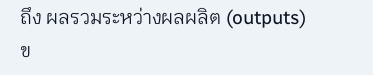ถึง ผลรวมระหว่างผลผลิต (outputs) ข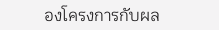องโครงการกับผล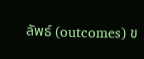ลัพธ์ (outcomes) ข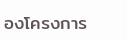องโครงการ